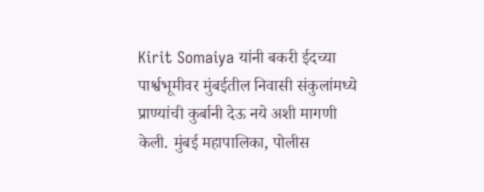Kirit Somaiya यांनी बकरी ईदच्या पार्श्वभूमीवर मुंबईतील निवासी संकुलांमध्ये प्राण्यांची कुर्बानी देऊ नये अशी मागणी केली. मुंबई महापालिका, पोलीस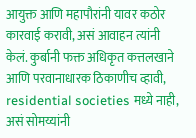आयुक्त आणि महापौरांनी यावर कठोर कारवाई करावी, असं आवाहन त्यांनी केलं. कुर्बानी फक्त अधिकृत कत्तलखाने आणि परवानाधारक ठिकाणीच व्हावी, residential societies मध्ये नाही, असं सोमय्यांनी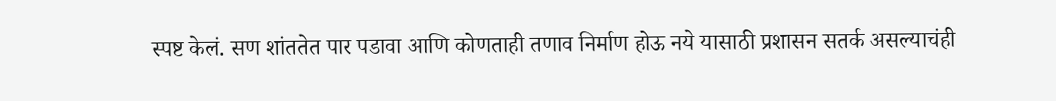स्पष्ट केलं. सण शांततेत पार पडावा आणि कोणताही तणाव निर्माण होऊ नये यासाठी प्रशासन सतर्क असल्याचंही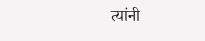त्यांनी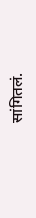सांगितलं.